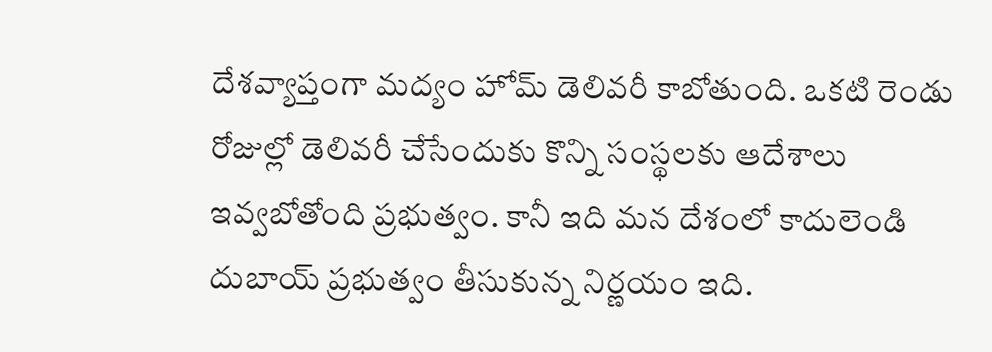దేశవ్యాప్తంగా మద్యం హోమ్ డెలివరీ కాబోతుంది. ఒకటి రెండు రోజుల్లో డెలివరీ చేసేందుకు కొన్ని సంస్థలకు ఆదేశాలు ఇవ్వబోతోంది ప్రభుత్వం. కానీ ఇది మన దేశంలో కాదులెండి దుబాయ్ ప్రభుత్వం తీసుకున్న నిర్ణయం ఇది.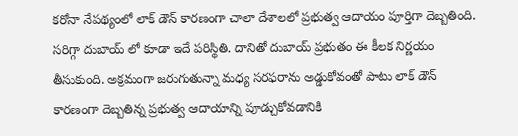కరోనా నేపథ్యంలో లాక్ డౌన్ కారణంగా చాలా దేశాలలో ప్రభుత్వ ఆదాయం పూర్తిగా దెబ్బతింది. సరిగ్గా దుబాయ్ లో కూడా ఇదే పరిస్థితి. దానితో దుబాయ్ ప్రభుతం ఈ కీలక నిర్ణయం తీసుకుంది. అక్రమంగా జరుగుతున్నా మధ్య సరఫరాను అడ్డుకోవంతో పాటు లాక్ డౌన్ కారణంగా దెబ్బతిన్న ప్రభుత్వ ఆదాయాన్ని పూడ్చుకోవడానికి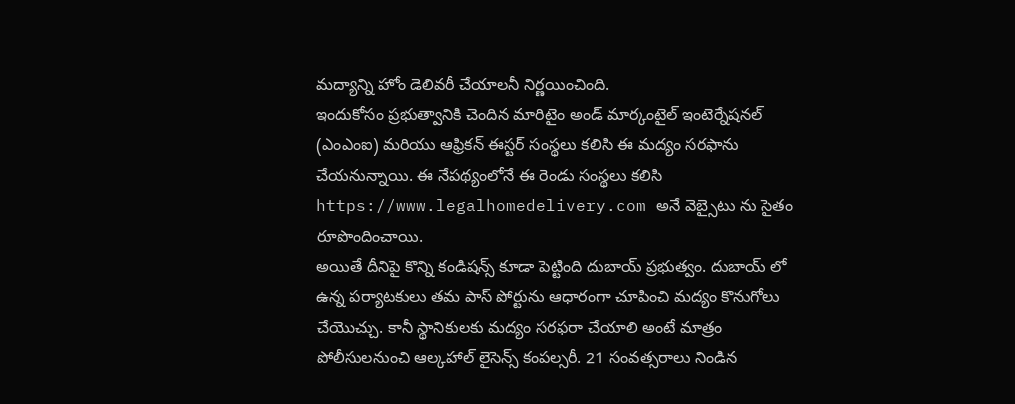మద్యాన్ని హోం డెలివరీ చేయాలనీ నిర్ణయించింది.
ఇందుకోసం ప్రభుత్వానికి చెందిన మారిటైం అండ్ మార్కంటైల్ ఇంటెర్నేషనల్ (ఎంఎంఐ) మరియు ఆఫ్రికన్ ఈస్టర్ సంస్థలు కలిసి ఈ మద్యం సరఫాను చేయనున్నాయి. ఈ నేపథ్యంలోనే ఈ రెండు సంస్థలు కలిసి https://www.legalhomedelivery.com అనే వెబ్సైటు ను సైతం రూపొందించాయి.
అయితే దీనిపై కొన్ని కండిషన్స్ కూడా పెట్టింది దుబాయ్ ప్రభుత్వం. దుబాయ్ లో ఉన్న పర్యాటకులు తమ పాస్ పోర్టును ఆధారంగా చూపించి మద్యం కొనుగోలు చేయొచ్చు. కానీ స్థానికులకు మద్యం సరఫరా చేయాలి అంటే మాత్రం పోలీసులనుంచి ఆల్కహాల్ లైసెన్స్ కంపల్సరీ. 21 సంవత్సరాలు నిండిన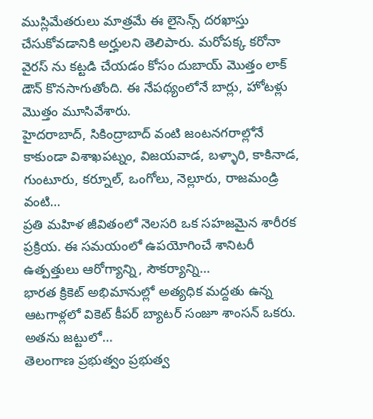ముస్లిమేతరులు మాత్రమే ఈ లైసెన్స్ దరఖాస్తు చేసుకోవడానికి అర్హులని తెలిపారు. మరోపక్క కరోనా వైరస్ ను కట్టడి చేయడం కోసం దుబాయ్ మొత్తం లాక్ డౌన్ కొనసాగుతోంది. ఈ నేపథ్యంలోనే బార్లు, హోటళ్లు మొత్తం మూసివేశారు.
హైదరాబాద్, సికింద్రాబాద్ వంటి జంటనగరాల్లోనే కాకుండా విశాఖపట్నం, విజయవాడ, బళ్ళారి, కాకినాడ, గుంటూరు, కర్నూల్, ఒంగోలు, నెల్లూరు, రాజమండ్రి వంటి…
ప్రతి మహిళ జీవితంలో నెలసరి ఒక సహజమైన శారీరక ప్రక్రియ. ఈ సమయంలో ఉపయోగించే శానిటరీ ఉత్పత్తులు ఆరోగ్యాన్ని, సౌకర్యాన్ని…
భారత క్రికెట్ అభిమానుల్లో అత్యధిక మద్దతు ఉన్న ఆటగాళ్లలో వికెట్ కీపర్ బ్యాటర్ సంజూ శాంసన్ ఒకరు. అతను జట్టులో…
తెలంగాణ ప్రభుత్వం ప్రభుత్వ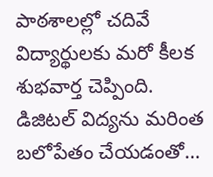పాఠశాలల్లో చదివే విద్యార్థులకు మరో కీలక శుభవార్త చెప్పింది. డిజిటల్ విద్యను మరింత బలోపేతం చేయడంతో…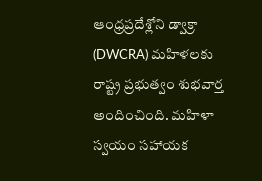ఆంధ్రప్రదేశ్లోని డ్వాక్రా (DWCRA) మహిళలకు రాష్ట్ర ప్రభుత్వం శుభవార్త అందించింది. మహిళా స్వయం సహాయక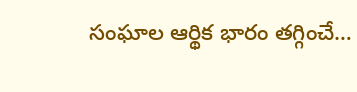సంఘాల ఆర్థిక భారం తగ్గించే…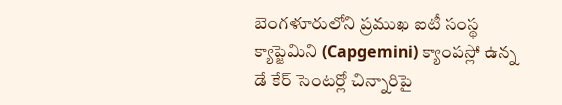బెంగళూరులోని ప్రముఖ ఐటీ సంస్థ క్యాప్జెమిని (Capgemini) క్యాంపస్లో ఉన్న డే కేర్ సెంటర్లో చిన్నారిపై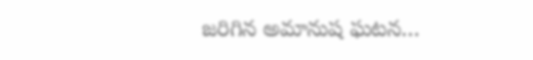జరిగిన అమానుష ఘటన…